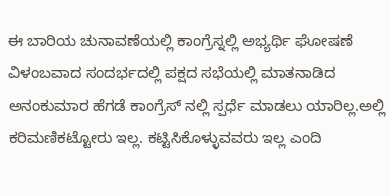ಈ ಬಾರಿಯ ಚುನಾವಣೆಯಲ್ಲಿ ಕಾಂಗ್ರೆಸ್ನಲ್ಲಿ ಅಭ್ಯರ್ಥಿ ಘೋಷಣೆ ವಿಳಂಬವಾದ ಸಂದರ್ಭದಲ್ಲಿ ಪಕ್ಷದ ಸಭೆಯಲ್ಲಿ ಮಾತನಾಡಿದ ಅನಂಕುಮಾರ ಹೆಗಡೆ ಕಾಂಗ್ರೆಸ್ ನಲ್ಲಿ ಸ್ಪರ್ಧೆ ಮಾಡಲು ಯಾರಿಲ್ಲ.ಅಲ್ಲಿ ಕರಿಮಣಿಕಟ್ಟೋರು ಇಲ್ಲ. ಕಟ್ಟಿಸಿಕೊಳ್ಳುವವರು ಇಲ್ಲ ಎಂದಿ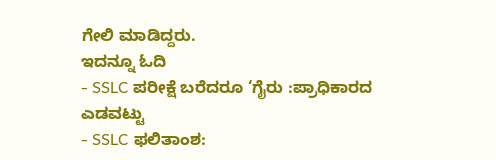ಗೇಲಿ ಮಾಡಿದ್ದರು.
ಇದನ್ನೂ ಓದಿ
- SSLC ಪರೀಕ್ಷೆ ಬರೆದರೂ ‘ಗೈರು :ಪ್ರಾಧಿಕಾರದ ಎಡವಟ್ಟು
- SSLC ಫಲಿತಾಂಶ: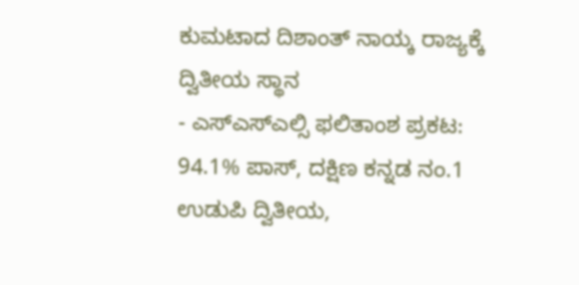ಕುಮಟಾದ ದಿಶಾಂತ್ ನಾಯ್ಕ ರಾಜ್ಯಕ್ಕೆ ದ್ವಿತೀಯ ಸ್ಥಾನ
- ಎಸ್ಎಸ್ಎಲ್ಸಿ ಫಲಿತಾಂಶ ಪ್ರಕಟ: 94.1% ಪಾಸ್, ದಕ್ಷಿಣ ಕನ್ನಡ ನಂ.1 ಉಡುಪಿ ದ್ವಿತೀಯ,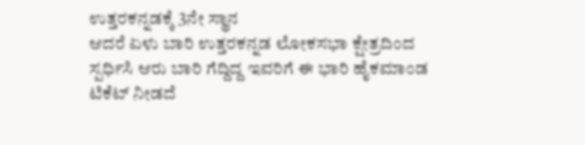ಉತ್ತರಕನ್ನಡಕ್ಕೆ 3ನೇ ಸ್ಥಾನ
ಆದರೆ ಏಳು ಬಾರಿ ಉತ್ತರಕನ್ನಡ ಲೋಕಸಭಾ ಕ್ಷೇತ್ರದಿಂದ ಸ್ಪರ್ಧಿಸಿ ಆರು ಬಾರಿ ಗೆದ್ದಿದ್ದ ಇವರಿಗೆ ಈ ಭಾರಿ ಹೈಕಮಾಂಡ ಟಿಕೆಟ್ ನೀಡದೆ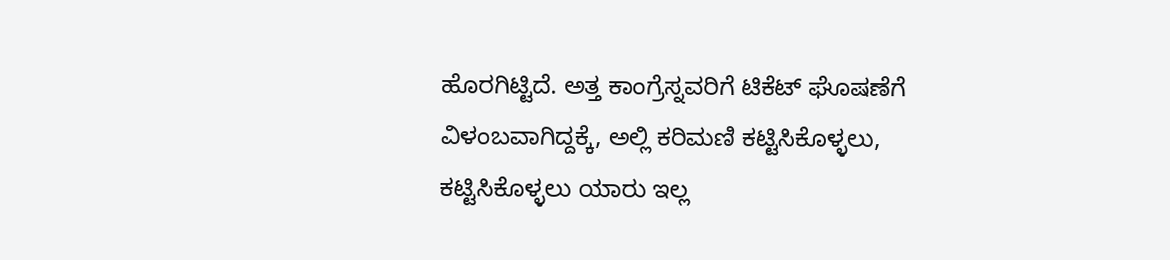ಹೊರಗಿಟ್ಟಿದೆ. ಅತ್ತ ಕಾಂಗ್ರೆಸ್ನವರಿಗೆ ಟಿಕೆಟ್ ಘೊಷಣೆಗೆ ವಿಳಂಬವಾಗಿದ್ದಕ್ಕೆ, ಅಲ್ಲಿ ಕರಿಮಣಿ ಕಟ್ಟಿಸಿಕೊಳ್ಳಲು, ಕಟ್ಟಿಸಿಕೊಳ್ಳಲು ಯಾರು ಇಲ್ಲ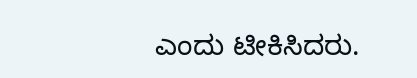ಎಂದು ಟೀಕಿಸಿದರು.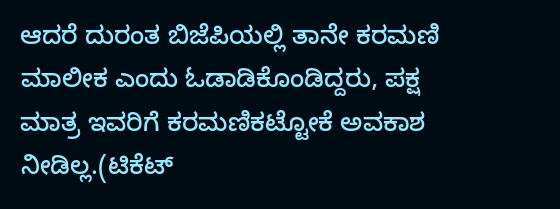ಆದರೆ ದುರಂತ ಬಿಜೆಪಿಯಲ್ಲಿ ತಾನೇ ಕರಮಣಿ ಮಾಲೀಕ ಎಂದು ಓಡಾಡಿಕೊಂಡಿದ್ದರು, ಪಕ್ಷ ಮಾತ್ರ ಇವರಿಗೆ ಕರಮಣಿಕಟ್ಟೋಕೆ ಅವಕಾಶ ನೀಡಿಲ್ಲ.(ಟಿಕೆಟ್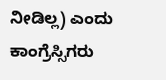ನೀಡಿಲ್ಲ) ಎಂದು ಕಾಂಗ್ರೆಸ್ಸಿಗರು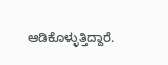ಆಡಿಕೊಳ್ಳುತ್ತಿದ್ದಾರೆ.